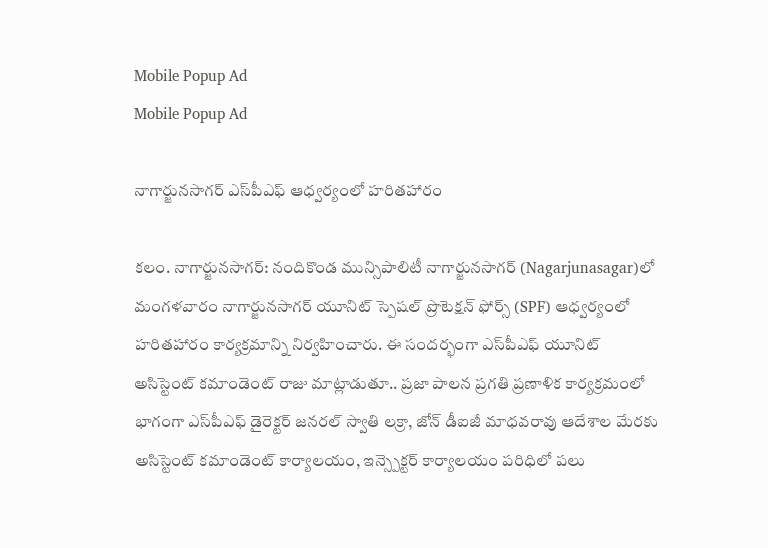Mobile Popup Ad
Mobile Popup Ad

నాగార్జున‌సాగ‌ర్ ఎస్‌పీఎఫ్‌ ఆధ్వర్యంలో హరితహారం

కలం. నాగార్జునసాగర్: నందికొండ మున్సిపాలిటీ నాగార్జునసాగర్‌ (Nagarjunasagar)లో మంగళవారం నాగార్జునసాగర్ యూనిట్ స్పెషల్ ప్రొటెక్షన్ ఫోర్స్ (SPF) ఆధ్వర్యంలో హరితహారం కార్యక్రమాన్ని నిర్వహించారు. ఈ సందర్భంగా ఎస్‌పీఎఫ్‌ యూనిట్ అసిస్టెంట్ కమాండెంట్ రాజు మాట్లాడుతూ.. ప్రజా పాలన ప్రగతి ప్రణాళిక కార్యక్రమంలో భాగంగా ఎస్‌పీఎఫ్‌ డైరెక్టర్ జనరల్ స్వాతి లక్రా, జోన్ డీఐజీ మాధవరావు ఆదేశాల మేరకు అసిస్టెంట్ కమాండెంట్ కార్యాలయం, ఇన్స్పెక్టర్ కార్యాలయం పరిధిలో పలు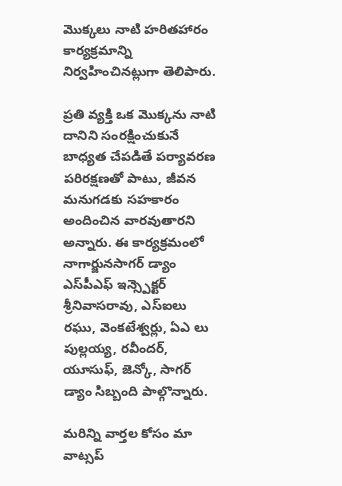మొక్కలు నాటి హరితహారం కార్యక్రమాన్ని నిర్వహించినట్లుగా తెలిపారు.

ప్రతి వ్యక్తి ఒక మొక్కను నాటి దానిని సంరక్షించుకునే బాధ్యత చేపడితే పర్యావరణ పరిరక్షణతో పాటు, జీవన మనుగడకు సహకారం అందించిన వార‌వుతారని అన్నారు. ఈ కార్యక్రమంలో నాగార్జునసాగర్ డ్యాం ఎస్‌పీఎఫ్‌ ఇన్స్పెక్టర్ శ్రీనివాసరావు, ఎస్ఐలు రఘు, వెంకటేశ్వర్లు, ఏఎ లు పుల్లయ్య, రవీందర్, యూసుఫ్, జెన్కో, సాగర్ డ్యాం సిబ్బంది పాల్గొన్నారు.

మ‌రిన్ని వార్త‌ల కోసం మా వాట్స‌ప్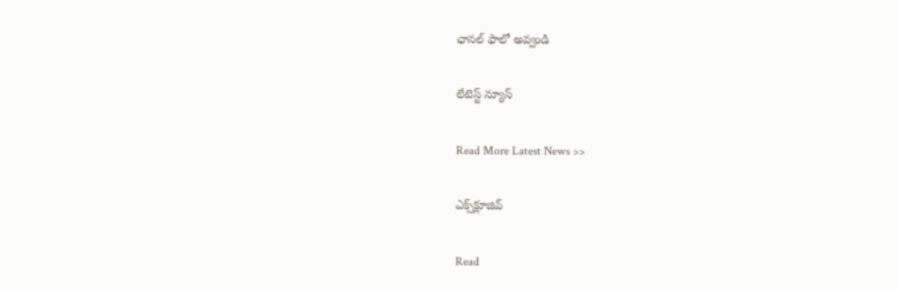ఛాన‌ల్ ఫాలో అవ్వండి

లేటెస్ట్ న్యూస్‌

Read More Latest News >>

ఎక్స్‌క్లూజివ్‌

Read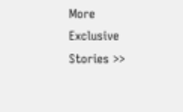More Exclusive Stories >>